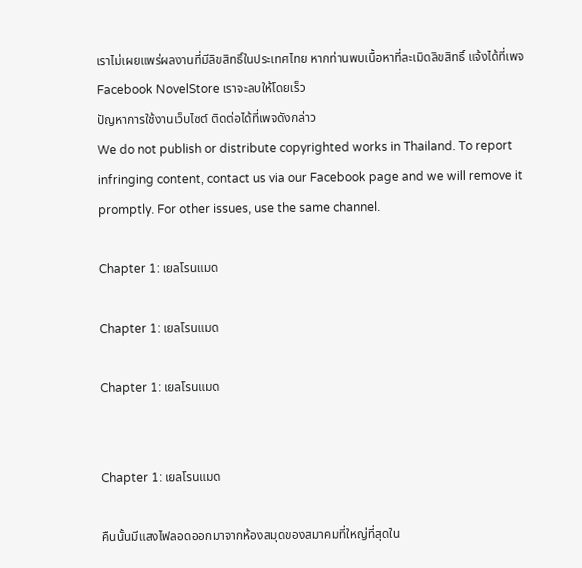เราไม่เผยแพร่ผลงานที่มีลิขสิทธิ์ในประเทศไทย หากท่านพบเนื้อหาที่ละเมิดลิขสิทธิ์ แจ้งได้ที่เพจ Facebook NovelStore เราจะลบให้โดยเร็ว
ปัญหาการใช้งานเว็บไซต์ ติดต่อได้ที่เพจดังกล่าว
We do not publish or distribute copyrighted works in Thailand. To report infringing content, contact us via our Facebook page and we will remove it promptly. For other issues, use the same channel.

Chapter 1: เยลโรนแมด

Chapter 1: เยลโรนแมด

Chapter 1: เยลโรนแมด


Chapter 1: เยลโรนแมด

คืนนั้นมีแสงไฟลอดออกมาจากห้องสมุดของสมาคมที่ใหญ่ที่สุดใน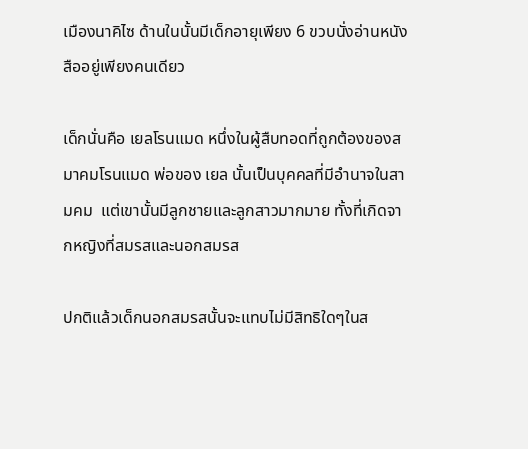เมืองนาคิไซ ด้านในนั้นมีเด็กอายุเพียง 6 ขวบนั่งอ่านหนังสืออยู่เพียงคนเดียว

เด็กนั่นคือ เยลโรนแมด หนึ่งในผู้สืบทอดที่ถูกต้องของสมาคมโรนแมด พ่อของ เยล นั้นเป็นบุคคลที่มีอำนาจในสามคม  แต่เขานั้นมีลูกชายและลูกสาวมากมาย ทั้งที่เกิดจากหญิงที่สมรสและนอกสมรส

ปกติแล้วเด็กนอกสมรสนั้นจะแทบไม่มีสิทธิใดๆในส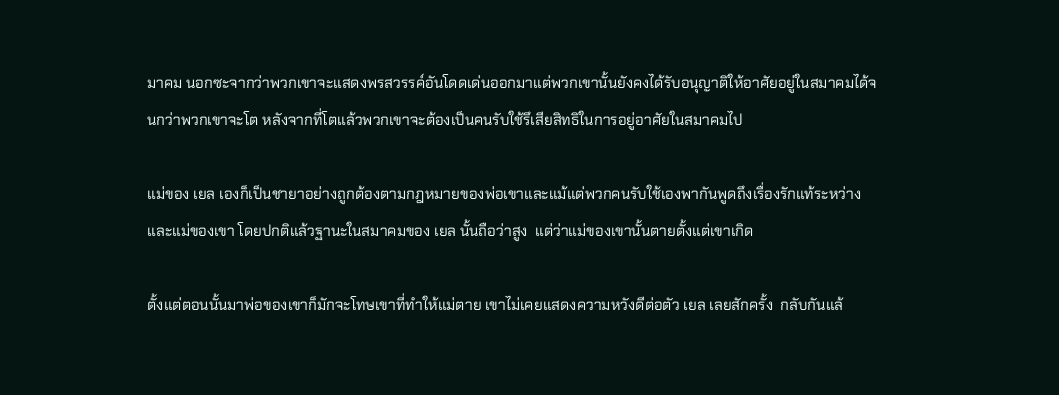มาคม นอกซะจากว่าพวกเขาจะแสดงพรสวรรค์อันโดดเด่นออกมาแต่พวกเขานั้นยังคงได้รับอนุญาติให้อาศัยอยู่ในสมาคมได้จนกว่าพวกเขาจะโต หลังจากที่โตแล้วพวกเขาจะต้องเป็นคนรับใช้รึเสียสิทธิในการอยู่อาศัยในสมาคมไป

แม่ของ เยล เองก็เป็นชายาอย่างถูกต้องตามกฎหมายของพ่อเขาและแม้แต่พวกคนรับใช้เองพากันพูดถึงเรื่องรักแท้ระหว่างและแม่ของเขา โดยปกติแล้วฐานะในสมาคมของ เยล นั้นถือว่าสูง  แต่ว่าแม่ของเขานั้นตายตั้งแต่เขาเกิด

ตั้งแต่ตอนนั้นมาพ่อของเขาก็มักจะโทษเขาที่ทำให้แม่ตาย เขาไม่เคยแสดงความหวังดีต่อตัว เยล เลยสักครั้ง  กลับกันแล้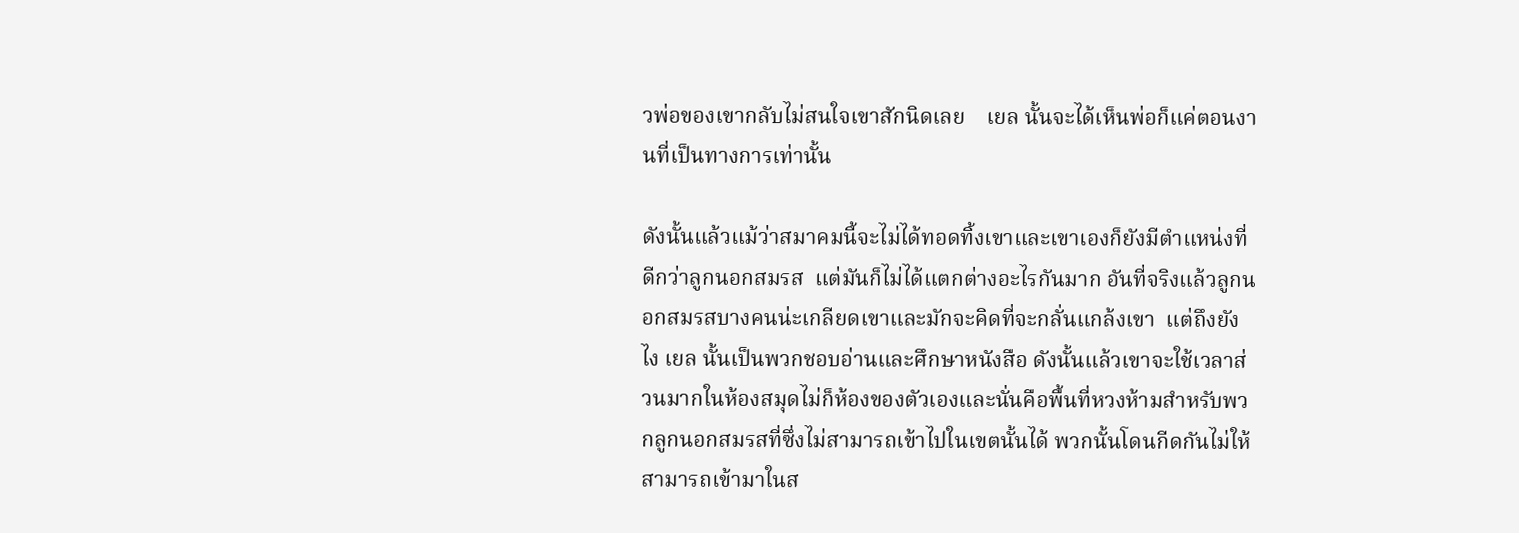วพ่อของเขากลับไม่สนใจเขาสักนิดเลย    เยล นั้นจะได้เห็นพ่อก็แค่ตอนงานที่เป็นทางการเท่านั้น

ดังนั้นแล้วแม้ว่าสมาคมนี้จะไม่ได้ทอดทิ้งเขาและเขาเองก็ยังมีตำแหน่งที่ดีกว่าลูกนอกสมรส  แต่มันก็ไม่ได้แตกต่างอะไรกันมาก อันที่จริงแล้วลูกนอกสมรสบางคนน่ะเกลียดเขาและมักจะคิดที่จะกลั่นแกล้งเขา  แต่ถึงยังไง เยล นั้นเป็นพวกชอบอ่านและศึกษาหนังสือ ดังนั้นแล้วเขาจะใช้เวลาส่วนมากในห้องสมุดไม่ก็ห้องของตัวเองและนั่นคือพื้นที่หวงห้ามสำหรับพวกลูกนอกสมรสที่ซึ่งไม่สามารถเข้าไปในเขตนั้นได้ พวกนั้นโดนกีดกันไม่ให้สามารถเข้ามาในส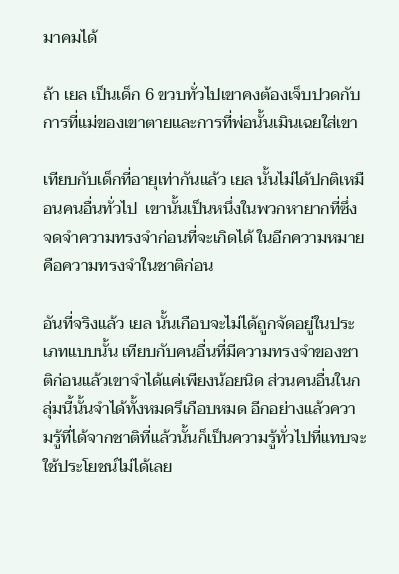มาคมได้

ถ้า เยล เป็นเด็ก 6 ขวบทั่วไปเขาคงต้องเจ็บปวดกับการที่แม่ของเขาตายและการที่พ่อนั้นเมินเฉยใส่เขา

เทียบกับเด็กที่อายุเท่ากันแล้ว เยล นั้นไม่ได้ปกติเหมือนคนอื่นทั่วไป  เขานั้นเป็นหนึ่งในพวกหายากที่ซึ่งจดจำความทรงจำก่อนที่จะเกิดได้ ในอีกความหมายคือความทรงจำในชาติก่อน

อันที่จริงแล้ว เยล นั้นเกือบจะไม่ได้ถูกจัดอยู่ในประเภทแบบนั้น เทียบกับคนอื่นที่มีความทรงจำของชาติก่อนแล้วเขาจำได้แค่เพียงน้อยนิด ส่วนคนอื่นในกลุ่มนี้นั้นจำได้ทั้งหมดรึเกือบหมด อีกอย่างแล้วความรู้ที่ได้จากชาติที่แล้วนั้นก็เป็นความรู้ทั่วไปที่แทบจะใช้ประโยชน์ไม่ได้เลย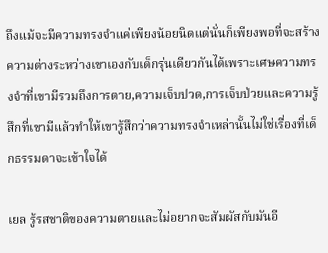ถึงแม้จะมีความทรงจำแค่เพียงน้อยนิดแต่นั่นก็เพียงพอที่จะสร้างความต่างระหว่างเขาเองกับเด็กรุ่นเดียวกันได้เพราะเศษความทรงจำที่เขามีรวมถึงการตาย,ความเจ็บปวด,การเจ็บป่วยและความรู้สึกที่เขามีแล้วทำให้เขารู้สึกว่าความทรงจำเหล่านั้นไม่ใช่เรื่องที่เด็กธรรมดาจะเข้าใจได้

เยล รู้รสชาติของความตายและไม่อยากจะสัมผัสกับมันอี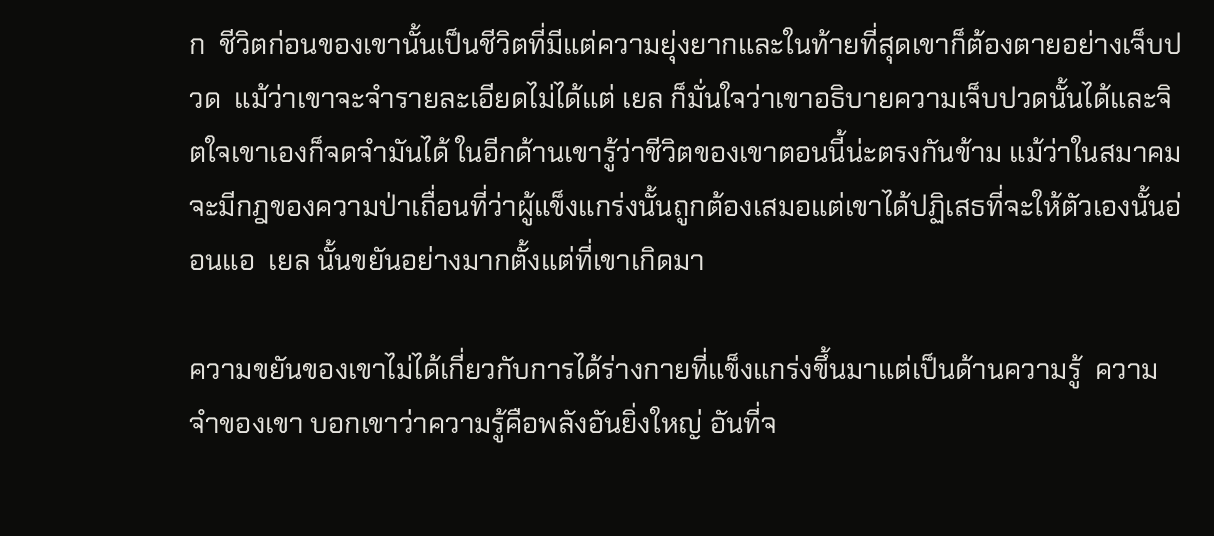ก  ชีวิตก่อนของเขานั้นเป็นชีวิตที่มีแต่ความยุ่งยากและในท้ายที่สุดเขาก็ต้องตายอย่างเจ็บปวด  แม้ว่าเขาจะจำรายละเอียดไม่ได้แต่ เยล ก็มั่นใจว่าเขาอธิบายความเจ็บปวดนั้นได้และจิตใจเขาเองก็จดจำมันได้ ในอีกด้านเขารู้ว่าชีวิตของเขาตอนนี้น่ะตรงกันข้าม แม้ว่าในสมาคมจะมีกฎของความป่าเถื่อนที่ว่าผู้แข็งแกร่งนั้นถูกต้องเสมอแต่เขาได้ปฏิเสธที่จะให้ตัวเองนั้นอ่อนแอ  เยล นั้นขยันอย่างมากตั้งแต่ที่เขาเกิดมา

ความขยันของเขาไม่ได้เกี่ยวกับการได้ร่างกายที่แข็งแกร่งขึ้นมาแต่เป็นด้านความรู้  ความจำของเขา บอกเขาว่าความรู้คือพลังอันยิ่งใหญ่ อันที่จ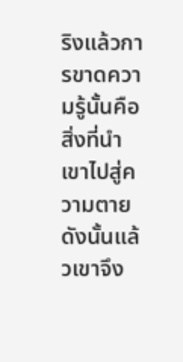ริงแล้วการขาดความรู้นั้นคือสิ่งที่นำเขาไปสู่ความตาย  ดังนั้นแล้วเขาจึง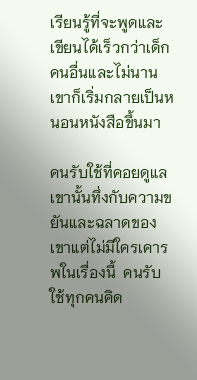เรียนรู้ที่จะพูดและเขียนได้เร็วกว่าเด็กคนอื่นและไม่นานเขาก็เริ่มกลายเป็นหนอนหนังสือขึ้นมา

คนรับใช้ที่คอยดูแลเขานั้นทึ่งกับความขยันและฉลาดของเขาแต่ไม่มีใครเคารพในเรื่องนี้  คนรับใช้ทุกคนคิด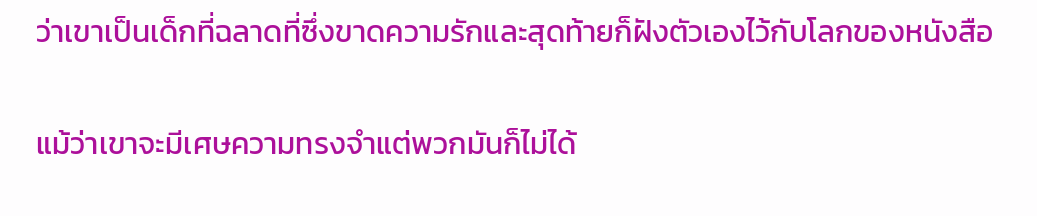ว่าเขาเป็นเด็กที่ฉลาดที่ซึ่งขาดความรักและสุดท้ายก็ฝังตัวเองไว้กับโลกของหนังสือ

แม้ว่าเขาจะมีเศษความทรงจำแต่พวกมันก็ไม่ได้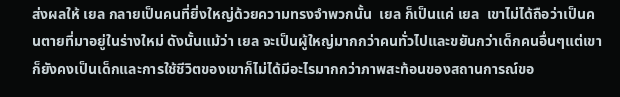ส่งผลให้ เยล กลายเป็นคนที่ยิ่งใหญ่ด้วยความทรงจำพวกนั้น  เยล ก็เป็นแค่ เยล  เขาไม่ได้ถือว่าเป็นคนตายที่มาอยู่ในร่างใหม่ ดังนั้นแม้ว่า เยล จะเป็นผู้ใหญ่มากกว่าคนทั่วไปและขยันกว่าเด็กคนอื่นๆแต่เขาก็ยังคงเป็นเด็กและการใช้ชีวิตของเขาก็ไม่ได้มีอะไรมากกว่าภาพสะท้อนของสถานการณ์ขอ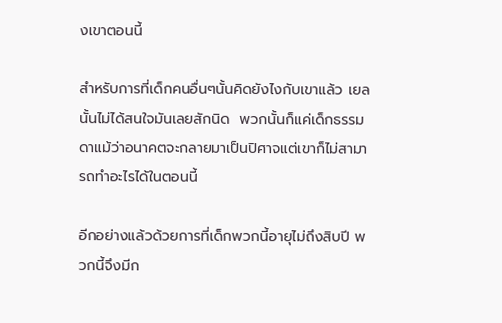งเขาตอนนี้

สำหรับการที่เด็กคนอื่นๆนั้นคิดยังไงกับเขาแล้ว เยล นั้นไม่ได้สนใจมันเลยสักนิด  พวกนั้นก็แค่เด็กธรรมดาแม้ว่าอนาคตจะกลายมาเป็นปิศาจแต่เขาก็ไม่สามารถทำอะไรได้ในตอนนี้

อีกอย่างแล้วด้วยการที่เด็กพวกนี้อายุไม่ถึงสิบปี พวกนี้จึงมีก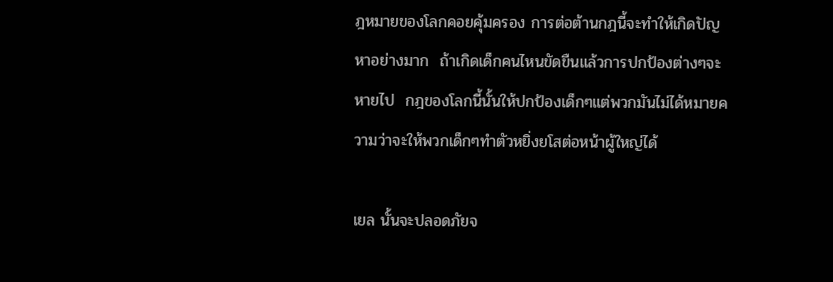ฎหมายของโลกคอยคุ้มครอง การต่อต้านกฎนี้จะทำให้เกิดปัญหาอย่างมาก  ถ้าเกิดเด็กคนไหนขัดขืนแล้วการปกป้องต่างๆจะหายไป  กฎของโลกนี้นั้นให้ปกป้องเด็กๆแต่พวกมันไม่ได้หมายความว่าจะให้พวกเด็กๆทำตัวหยิ่งยโสต่อหน้าผู้ใหญ่ได้

เยล นั้นจะปลอดภัยจ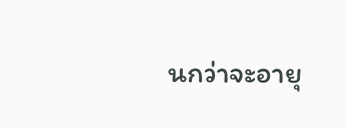นกว่าจะอายุ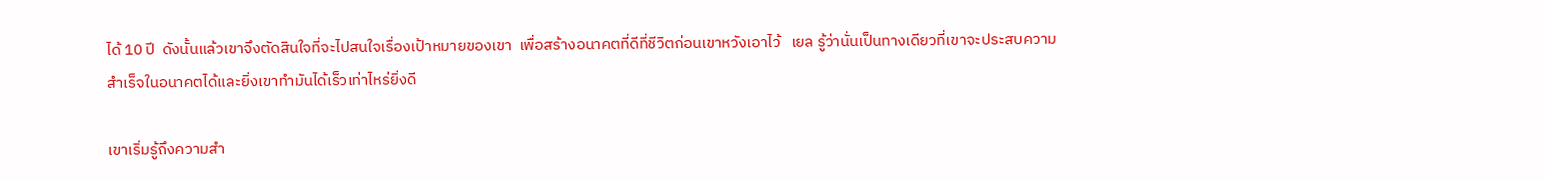ได้ 10 ปี  ดังนั้นแล้วเขาจึงตัดสินใจที่จะไปสนใจเรื่องเป้าหมายของเขา  เพื่อสร้างอนาคตที่ดีที่ชีวิตก่อนเขาหวังเอาไว้   เยล รู้ว่านั่นเป็นทางเดียวที่เขาจะประสบความสำเร็จในอนาคตได้และยิ่งเขาทำมันได้เร็วเท่าไหร่ยิ่งดี

เขาเริ่มรู้ถึงความสำ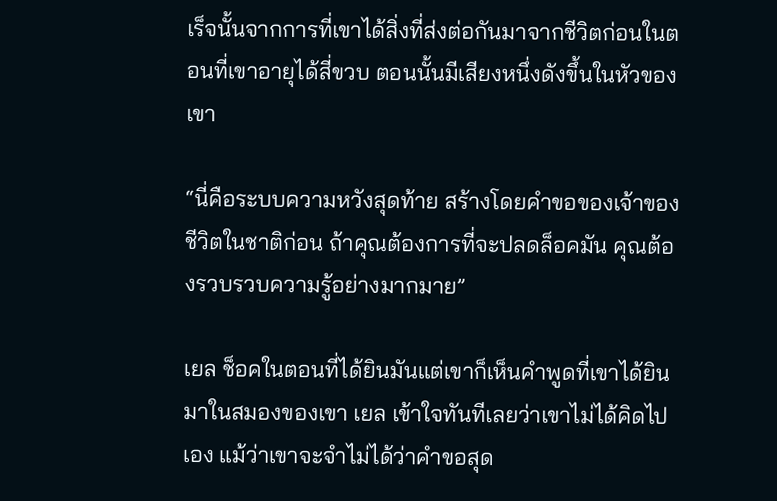เร็จนั้นจากการที่เขาได้สิ่งที่ส่งต่อกันมาจากชีวิตก่อนในตอนที่เขาอายุได้สี่ขวบ ตอนนั้นมีเสียงหนึ่งดังขึ้นในหัวของเขา

“นี่คือระบบความหวังสุดท้าย สร้างโดยคำขอของเจ้าของชีวิตในชาติก่อน ถ้าคุณต้องการที่จะปลดล็อคมัน คุณต้องรวบรวบความรู้อย่างมากมาย”

เยล ช็อคในตอนที่ได้ยินมันแต่เขาก็เห็นคำพูดที่เขาได้ยินมาในสมองของเขา เยล เข้าใจทันทีเลยว่าเขาไม่ได้คิดไปเอง แม้ว่าเขาจะจำไม่ได้ว่าคำขอสุด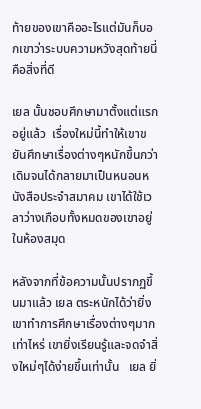ท้ายของเขาคืออะไรแต่มันก็บอกเขาว่าระบบความหวังสุดท้ายนี่คือสิ่งที่ดี

เยล นั้นชอบศึกษามาตั้งแต่แรกอยู่แล้ว  เรื่องใหม่นี้ทำให้เขาขยันศึกษาเรื่องต่างๆหนักขึ้นกว่าเดิมจนได้กลายมาเป็นหนอนหนังสือประจำสมาคม เขาได้ใช้เวลาว่างเกือบทั้งหมดของเขาอยู่ในห้องสมุด

หลังจากที่ข้อความนั้นปรากฏขึ้นมาแล้ว เยล ตระหนักได้ว่ายิ่งเขาทำการศึกษาเรื่องต่างๆมากเท่าไหร่ เขายิ่งเรียนรู้และจดจำสิ่งใหม่ๆได้ง่ายขึ้นเท่านั้น   เยล ยิ่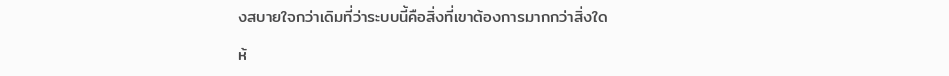งสบายใจกว่าเดิมที่ว่าระบบนี้คือสิ่งที่เขาต้องการมากกว่าสิ่งใด

ห้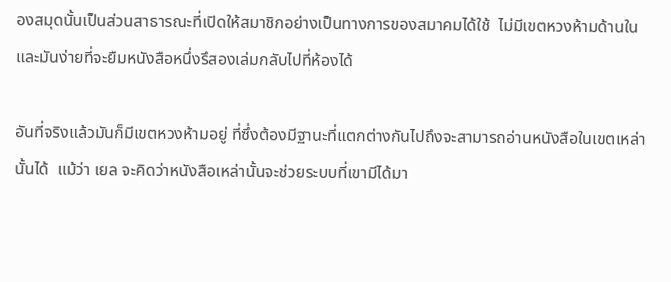องสมุดนั้นเป็นส่วนสาธารณะที่เปิดให้สมาชิกอย่างเป็นทางการของสมาคมได้ใช้  ไม่มีเขตหวงห้ามด้านในและมันง่ายที่จะยืมหนังสือหนึ่งรึสองเล่มกลับไปที่ห้องได้

อันที่จริงแล้วมันก็มีเขตหวงห้ามอยู่ ที่ซึ่งต้องมีฐานะที่แตกต่างกันไปถึงจะสามารถอ่านหนังสือในเขตเหล่านั้นได้  แม้ว่า เยล จะคิดว่าหนังสือเหล่านั้นจะช่วยระบบที่เขามีได้มา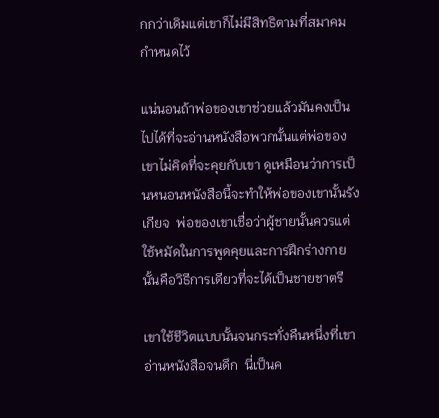กกว่าเดิมแต่เขาก็ไม่มีสิทธิตามที่สมาคมกำหนดไว้

แน่นอนถ้าพ่อของเขาช่วยแล้วมันคงเป็นไปได้ที่จะอ่านหนังสือพวกนั้นแต่พ่อของเขาไม่คิดที่จะคุยกับเขา ดูเหมือนว่าการเป็นหนอนหนังสือนี้จะทำให้พ่อของเขานั้นรังเกียจ  พ่อของเขาเชื่อว่าผู้ชายนั้นควรแต่ใช้หมัดในการพูดคุยและการฝึกร่างกายนั้นคือวิธีการเดียวที่จะได้เป็นชายชาตรี

เขาใช้ชีวิตแบบนั้นจนกระทั่งคืนหนึ่งที่เขาอ่านหนังสือจนดึก  นี่เป็นค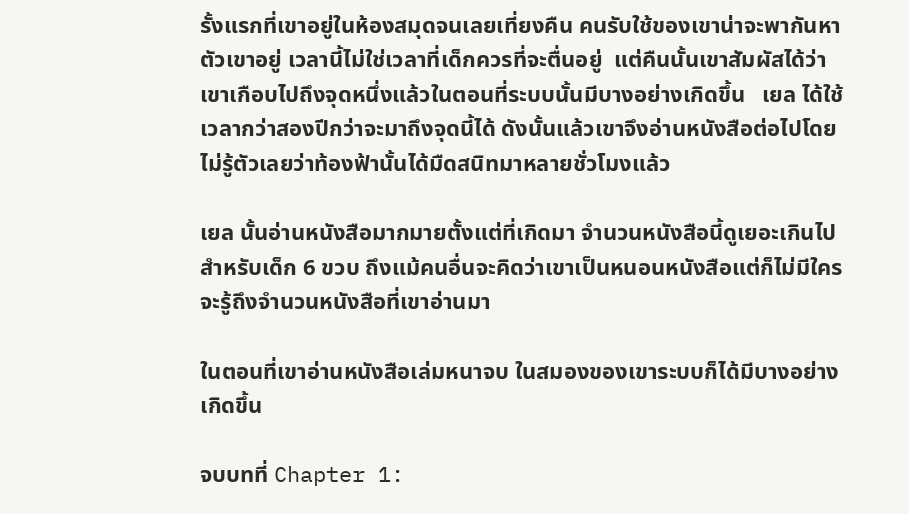รั้งแรกที่เขาอยู่ในห้องสมุดจนเลยเที่ยงคืน คนรับใช้ของเขาน่าจะพากันหาตัวเขาอยู่ เวลานี้ไม่ใช่เวลาที่เด็กควรที่จะตื่นอยู่  แต่คืนนั้นเขาสัมผัสได้ว่าเขาเกือบไปถึงจุดหนึ่งแล้วในตอนที่ระบบนั้นมีบางอย่างเกิดขึ้น   เยล ได้ใช้เวลากว่าสองปีกว่าจะมาถึงจุดนี้ได้ ดังนั้นแล้วเขาจึงอ่านหนังสือต่อไปโดยไม่รู้ตัวเลยว่าท้องฟ้านั้นได้มืดสนิทมาหลายชั่วโมงแล้ว

เยล นั้นอ่านหนังสือมากมายตั้งแต่ที่เกิดมา จำนวนหนังสือนี้ดูเยอะเกินไปสำหรับเด็ก 6 ขวบ ถึงแม้คนอื่นจะคิดว่าเขาเป็นหนอนหนังสือแต่ก็ไม่มีใครจะรู้ถึงจำนวนหนังสือที่เขาอ่านมา

ในตอนที่เขาอ่านหนังสือเล่มหนาจบ ในสมองของเขาระบบก็ได้มีบางอย่างเกิดขึ้น

จบบทที่ Chapter 1: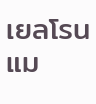เยลโรนแม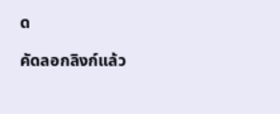ด

คัดลอกลิงก์แล้ว